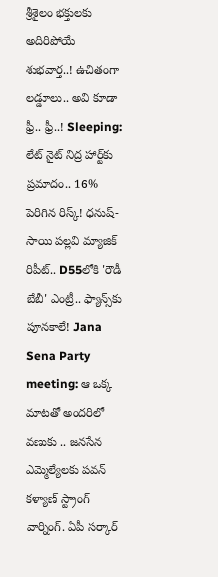శ్రీశైలం భక్తులకు అదిరిపోయే శుభవార్త..! ఉచితంగా లడ్డూలు.. అవి కూడా ఫ్రీ.. ఫ్రీ..! Sleeping: లేట్ నైట్ నిద్ర హార్ట్‌కు ప్రమాదం.. 16% పెరిగిన రిస్క్! ధనుష్-సాయి పల్లవి మ్యాజిక్ రిపీట్.. D55లోకి 'రౌడీ బేబీ' ఎంట్రీ.. ఫ్యాన్స్‌కు పూనకాలే! Jana Sena Party meeting: ఆ ఒక్క మాటతో అందరిలో వణుకు .. జనసేన ఎమ్మెల్యేలకు పవన్ కళ్యాణ్ స్ట్రాంగ్ వార్నింగ్. ఏపీ సర్కార్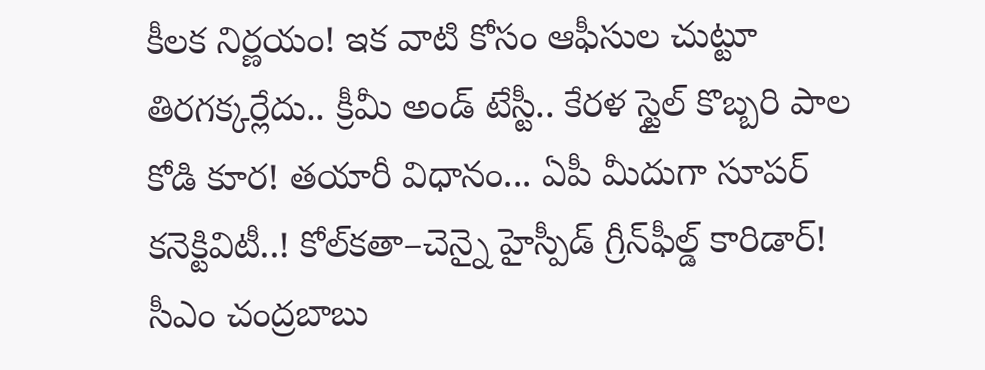కీలక నిర్ణయం! ఇక వాటి కోసం ఆఫీసుల చుట్టూ తిరగక్కర్లేదు.. క్రీమీ అండ్ టేస్టీ.. కేరళ స్టైల్ కొబ్బరి పాల కోడి కూర! తయారీ విధానం... ఏపీ మీదుగా సూపర్ కనెక్టివిటీ..! కోల్‌కతా–చెన్నై హైస్పీడ్ గ్రీన్‌ఫీల్డ్ కారిడార్! సీఎం చంద్రబాబు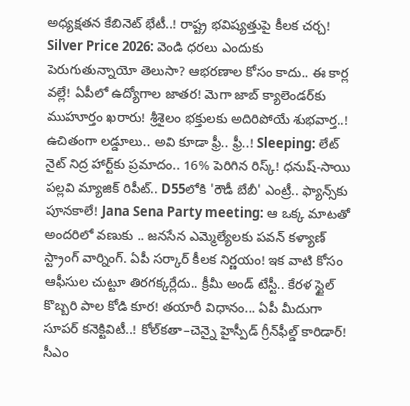అధ్యక్షతన కేబినెట్ భేటీ..! రాష్ట్ర భవిష్యత్తుపై కీలక చర్చ! Silver Price 2026: వెండి ధరలు ఎందుకు పెరుగుతున్నాయో తెలుసా? ఆభరణాల కోసం కాదు.. ఈ కార్ల వల్లే! ఏపీలో ఉద్యోగాల జాతర! మెగా జాబ్ క్యాలెండర్‌కు ముహూర్తం ఖరారు! శ్రీశైలం భక్తులకు అదిరిపోయే శుభవార్త..! ఉచితంగా లడ్డూలు.. అవి కూడా ఫ్రీ.. ఫ్రీ..! Sleeping: లేట్ నైట్ నిద్ర హార్ట్‌కు ప్రమాదం.. 16% పెరిగిన రిస్క్! ధనుష్-సాయి పల్లవి మ్యాజిక్ రిపీట్.. D55లోకి 'రౌడీ బేబీ' ఎంట్రీ.. ఫ్యాన్స్‌కు పూనకాలే! Jana Sena Party meeting: ఆ ఒక్క మాటతో అందరిలో వణుకు .. జనసేన ఎమ్మెల్యేలకు పవన్ కళ్యాణ్ స్ట్రాంగ్ వార్నింగ్. ఏపీ సర్కార్ కీలక నిర్ణయం! ఇక వాటి కోసం ఆఫీసుల చుట్టూ తిరగక్కర్లేదు.. క్రీమీ అండ్ టేస్టీ.. కేరళ స్టైల్ కొబ్బరి పాల కోడి కూర! తయారీ విధానం... ఏపీ మీదుగా సూపర్ కనెక్టివిటీ..! కోల్‌కతా–చెన్నై హైస్పీడ్ గ్రీన్‌ఫీల్డ్ కారిడార్! సీఎం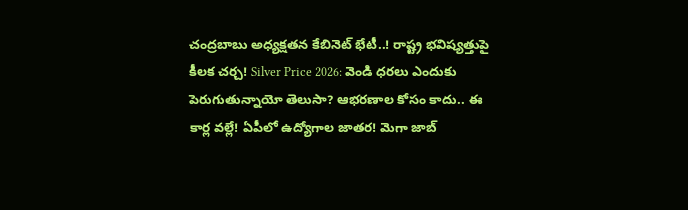చంద్రబాబు అధ్యక్షతన కేబినెట్ భేటీ..! రాష్ట్ర భవిష్యత్తుపై కీలక చర్చ! Silver Price 2026: వెండి ధరలు ఎందుకు పెరుగుతున్నాయో తెలుసా? ఆభరణాల కోసం కాదు.. ఈ కార్ల వల్లే! ఏపీలో ఉద్యోగాల జాతర! మెగా జాబ్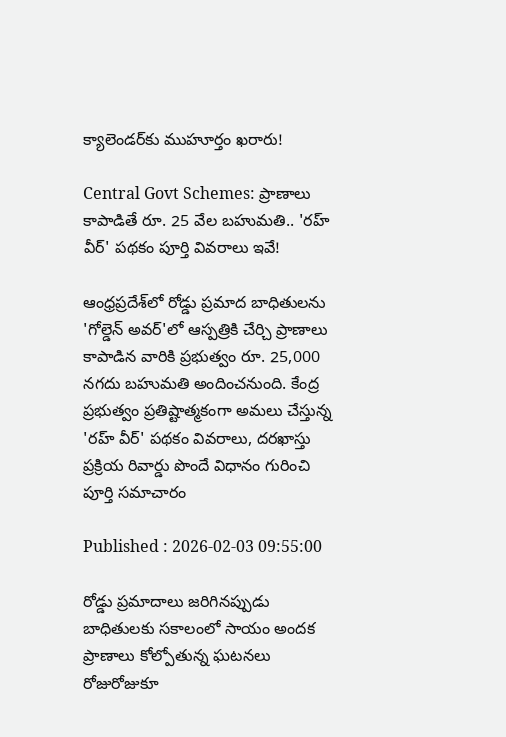క్యాలెండర్‌కు ముహూర్తం ఖరారు!

Central Govt Schemes: ప్రాణాలు కాపాడితే రూ. 25 వేల బహుమతి.. 'రహ్ వీర్' పథకం పూర్తి వివరాలు ఇవే!

ఆంధ్రప్రదేశ్‌లో రోడ్డు ప్రమాద బాధితులను 'గోల్డెన్ అవర్'లో ఆస్పత్రికి చేర్చి ప్రాణాలు కాపాడిన వారికి ప్రభుత్వం రూ. 25,000 నగదు బహుమతి అందించనుంది. కేంద్ర ప్రభుత్వం ప్రతిష్టాత్మకంగా అమలు చేస్తున్న 'రహ్ వీర్' పథకం వివరాలు, దరఖాస్తు ప్రక్రియ రివార్డు పొందే విధానం గురించి పూర్తి సమాచారం

Published : 2026-02-03 09:55:00

రోడ్డు ప్రమాదాలు జరిగినప్పుడు బాధితులకు సకాలంలో సాయం అందక ప్రాణాలు కోల్పోతున్న ఘటనలు రోజురోజుకూ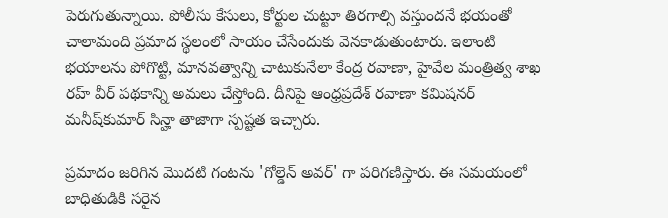పెరుగుతున్నాయి. పోలీసు కేసులు, కోర్టుల చుట్టూ తిరగాల్సి వస్తుందనే భయంతో చాలామంది ప్రమాద స్థలంలో సాయం చేసేందుకు వెనకాడుతుంటారు. ఇలాంటి భయాలను పోగొట్టి, మానవత్వాన్ని చాటుకునేలా కేంద్ర రవాణా, హైవేల మంత్రిత్వ శాఖ రహ్ వీర్ పథకాన్ని అమలు చేస్తోంది. దీనిపై ఆంధ్రప్రదేశ్ రవాణా కమిషనర్ మనీష్‌కుమార్ సిన్హా తాజాగా స్పష్టత ఇచ్చారు.

ప్రమాదం జరిగిన మొదటి గంటను 'గోల్డెన్ అవర్' గా పరిగణిస్తారు. ఈ సమయంలో బాధితుడికి సరైన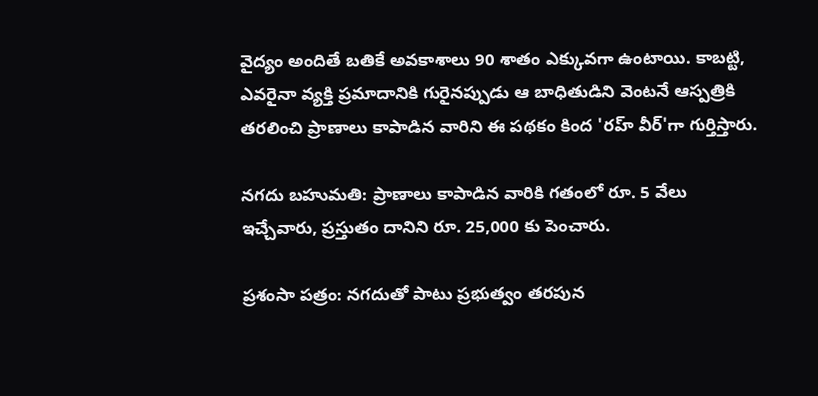వైద్యం అందితే బతికే అవకాశాలు 90 శాతం ఎక్కువగా ఉంటాయి. కాబట్టి, ఎవరైనా వ్యక్తి ప్రమాదానికి గురైనప్పుడు ఆ బాధితుడిని వెంటనే ఆస్పత్రికి తరలించి ప్రాణాలు కాపాడిన వారిని ఈ పథకం కింద 'రహ్ వీర్'గా గుర్తిస్తారు.

నగదు బహుమతి: ప్రాణాలు కాపాడిన వారికి గతంలో రూ. 5 వేలు ఇచ్చేవారు, ప్రస్తుతం దానిని రూ. 25,000 కు పెంచారు.

ప్రశంసా పత్రం: నగదుతో పాటు ప్రభుత్వం తరపున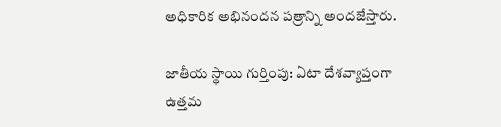అధికారిక అభినందన పత్రాన్ని అందజేస్తారు.

జాతీయ స్థాయి గుర్తింపు: ఏటా దేశవ్యాప్తంగా ఉత్తమ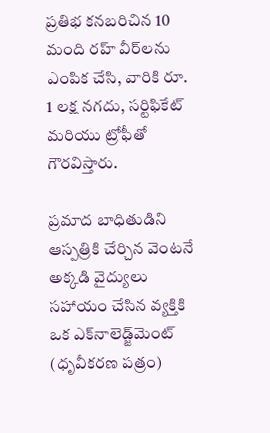ప్రతిభ కనబరిచిన 10 మంది రహ్ వీర్‌లను ఎంపిక చేసి, వారికి రూ. 1 లక్ష నగదు, సర్టిఫికేట్ మరియు ట్రోఫీతో గౌరవిస్తారు.

ప్రమాద బాధితుడిని ఆస్పత్రికి చేర్చిన వెంటనే అక్కడి వైద్యులు సహాయం చేసిన వ్యక్తికి ఒక ఎక్‌నాలెడ్జ్‌మెంట్ (ధృవీకరణ పత్రం)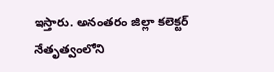ఇస్తారు. అనంతరం జిల్లా కలెక్టర్ నేతృత్వంలోని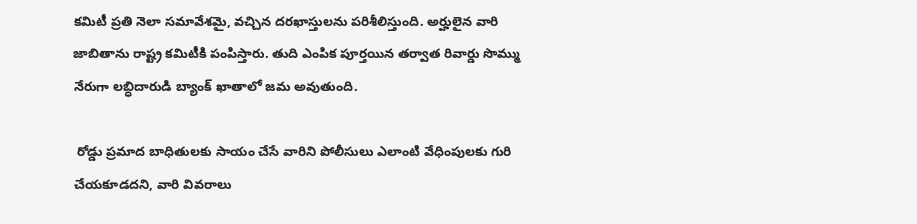కమిటీ ప్రతి నెలా సమావేశమై, వచ్చిన దరఖాస్తులను పరిశీలిస్తుంది. అర్హులైన వారి జాబితాను రాష్ట్ర కమిటీకి పంపిస్తారు. తుది ఎంపిక పూర్తయిన తర్వాత రివార్డు సొమ్ము నేరుగా లబ్ధిదారుడి బ్యాంక్ ఖాతాలో జమ అవుతుంది.

 రోడ్డు ప్రమాద బాధితులకు సాయం చేసే వారిని పోలీసులు ఎలాంటి వేధింపులకు గురి చేయకూడదని, వారి వివరాలు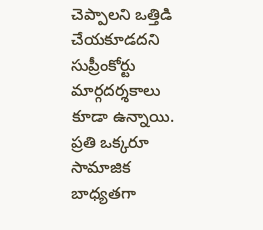చెప్పాలని ఒత్తిడి చేయకూడదని సుప్రీంకోర్టు మార్గదర్శకాలు కూడా ఉన్నాయి. ప్రతి ఒక్కరూ సామాజిక బాధ్యతగా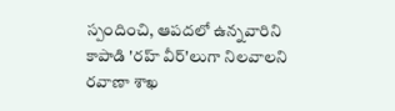స్పందించి, ఆపదలో ఉన్నవారిని కాపాడి 'రహ్ వీర్'లుగా నిలవాలని రవాణా శాఖ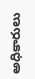అధికారులు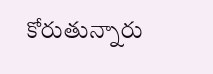కోరుతున్నారు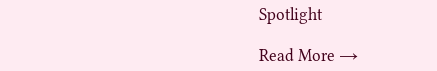Spotlight

Read More →